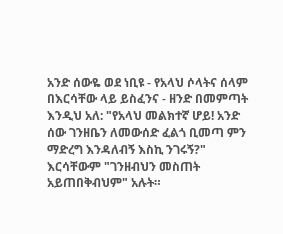አንድ ሰውዬ ወደ ነቢዩ - የአላህ ሶላትና ሰላም በእርሳቸው ላይ ይስፈንና - ዘንድ በመምጣት እንዲህ አለ: "የአላህ መልክተኛ ሆይ! አንድ ሰው ገንዘቤን ለመውሰድ ፈልጎ ቢመጣ ምን ማድረግ እንዳለብኝ እስኪ ንገሩኝ?" እርሳቸውም "ገንዘብህን መስጠት አይጠበቅብህም" አሉት።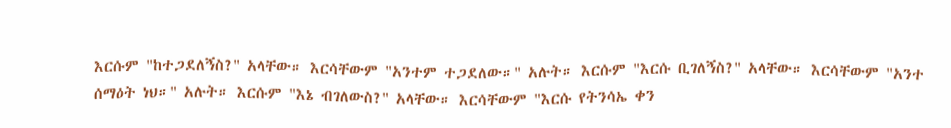እርሱም "ከተጋደለኝስ?" አላቸው። እርሳቸውም "አንተም ተጋደለው።" አሉት። እርሱም "እርሱ ቢገለኝስ?" አላቸው። እርሳቸውም "አንተ ሰማዕት ነህ።" አሉት። እርሱም "እኔ ብገለውስ?" አላቸው። እርሳቸውም "እርሱ የትንሳኤ ቀን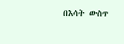በእሳት ውስጥ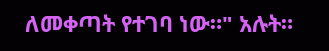ለመቀጣት የተገባ ነው።" አሉት።